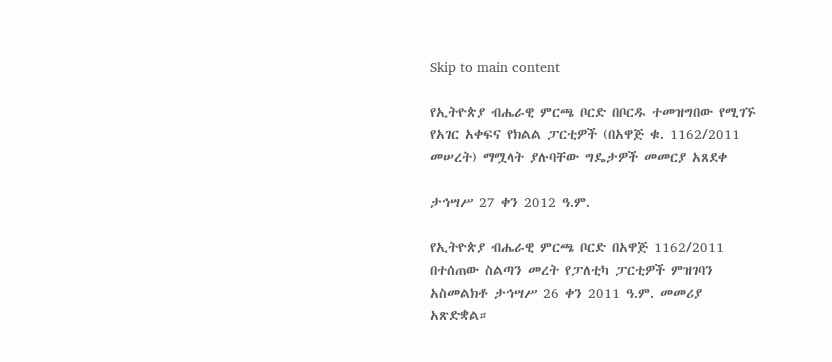Skip to main content

የኢትዮጵያ ብሔራዊ ምርጫ ቦርድ በቦርዱ ተመዝግበው የሚገኙ የአገር አቀፍና የክልል ፓርቲዎች (በአዋጅ ቁ. 1162/2011 መሠረት) ማሟላት ያሉባቸው ግዴታዎች መመርያ አጸደቀ

ታኅሣሥ 27 ቀን 2012 ዓ.ም.

የኢትዮጵያ ብሔራዊ ምርጫ ቦርድ በአዋጅ 1162/2011 በተሰጠው ስልጣን መረት የፓለቲካ ፓርቲዎች ምዝገባን አስመልክቶ ታኅሣሥ 26 ቀን 2011 ዓ.ም. መመሪያ አጽድቋል።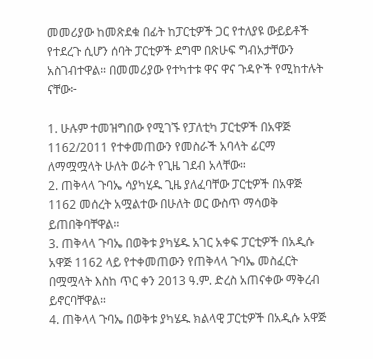መመሪያው ከመጽደቁ በፊት ከፓርቲዎች ጋር የተለያዩ ውይይቶች የተደረጉ ሲሆን ሰባት ፓርቲዎች ደግሞ በጽሁፍ ግብአታቸውን አስገብተዋል። በመመሪያው የተካተቱ ዋና ዋና ጉዳዮች የሚከተሉት ናቸው፦

1. ሁሉም ተመዝግበው የሚገኙ የፓለቲካ ፓርቲዎች በአዋጅ 1162/2011 የተቀመጠውን የመስራች አባላት ፊርማ ለማሟሟላት ሁለት ወራት የጊዜ ገደብ አላቸው።
2. ጠቅላላ ጉባኤ ሳያካሂዱ ጊዜ ያለፈባቸው ፓርቲዎች በአዋጅ 1162 መሰረት አሟልተው በሁለት ወር ውስጥ ማሳወቅ ይጠበቅባቸዋል።
3. ጠቅላላ ጉባኤ በወቅቱ ያካሄዱ አገር አቀፍ ፓርቲዎች በአዲሱ አዋጅ 1162 ላይ የተቀመጠውን የጠቅላላ ጉባኤ መስፈርት በሟሟላት እስከ ጥር ቀን 2013 ዓ.ም. ድረስ አጠናቀው ማቅረብ ይኖርባቸዋል።
4. ጠቅላላ ጉባኤ በወቅቱ ያካሄዱ ክልላዊ ፓርቲዎች በአዲሱ አዋጅ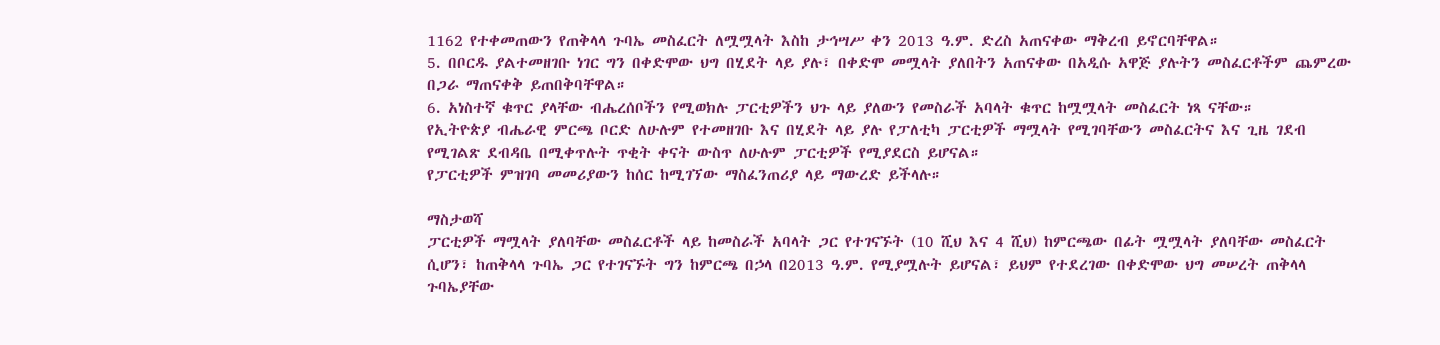1162 የተቀመጠውን የጠቅላላ ጉባኤ መስፈርት ለሟሟላት እስከ ታኅሣሥ ቀን 2013 ዓ.ም. ድረስ አጠናቀው ማቅረብ ይኖርባቸዋል።
5. በቦርዱ ያልተመዘገቡ ነገር ግን በቀድሞው ህግ በሂደት ላይ ያሉ፣ በቀድሞ መሟላት ያለበትን አጠናቀው በአዲሱ አዋጅ ያሉትን መስፈርቶችም ጨምረው በጋራ ማጠናቀቅ ይጠበቅባቸዋል።
6. አነስተኛ ቁጥር ያላቸው ብሔረሰቦችን የሚወክሉ ፓርቲዎችን ህጉ ላይ ያለውን የመስራች አባላት ቁጥር ከሟሟላት መስፈርት ነጻ ናቸው።
የኢትዮጵያ ብሔራዊ ምርጫ ቦርድ ለሁሉም የተመዘገቡ እና በሂደት ላይ ያሉ የፓለቲካ ፓርቲዎች ማሟላት የሚገባቸውን መስፈርትና እና ጊዜ ገደብ የሚገልጽ ደብዳቤ በሚቀጥሉት ጥቂት ቀናት ውስጥ ለሁሉም ፓርቲዎች የሚያደርስ ይሆናል።
የፓርቲዎች ምዝገባ መመሪያውን ከሰር ከሚገኘው ማስፈንጠሪያ ላይ ማውረድ ይችላሉ።

ማስታወሻ
ፓርቲዎች ማሟላት ያለባቸው መስፈርቶች ላይ ከመስራች አባላት ጋር የተገናኙት (10 ሺህ እና 4 ሺህ) ከምርጫው በፊት ሟሟላት ያለባቸው መስፈርት ሲሆን፣ ከጠቅላላ ጉባኤ ጋር የተገናኙት ግን ከምርጫ በኃላ በ2013 ዓ.ም. የሚያሟሉት ይሆናል፣ ይህም የተደረገው በቀድሞው ህግ መሠረት ጠቅላላ ጉባኤያቸው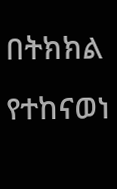በትክክል የተከናወነ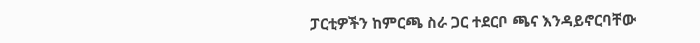ፓርቲዎችን ከምርጫ ስራ ጋር ተደርቦ ጫና እንዳይኖርባቸው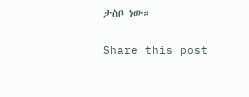ታስቦ ነው።

Share this post